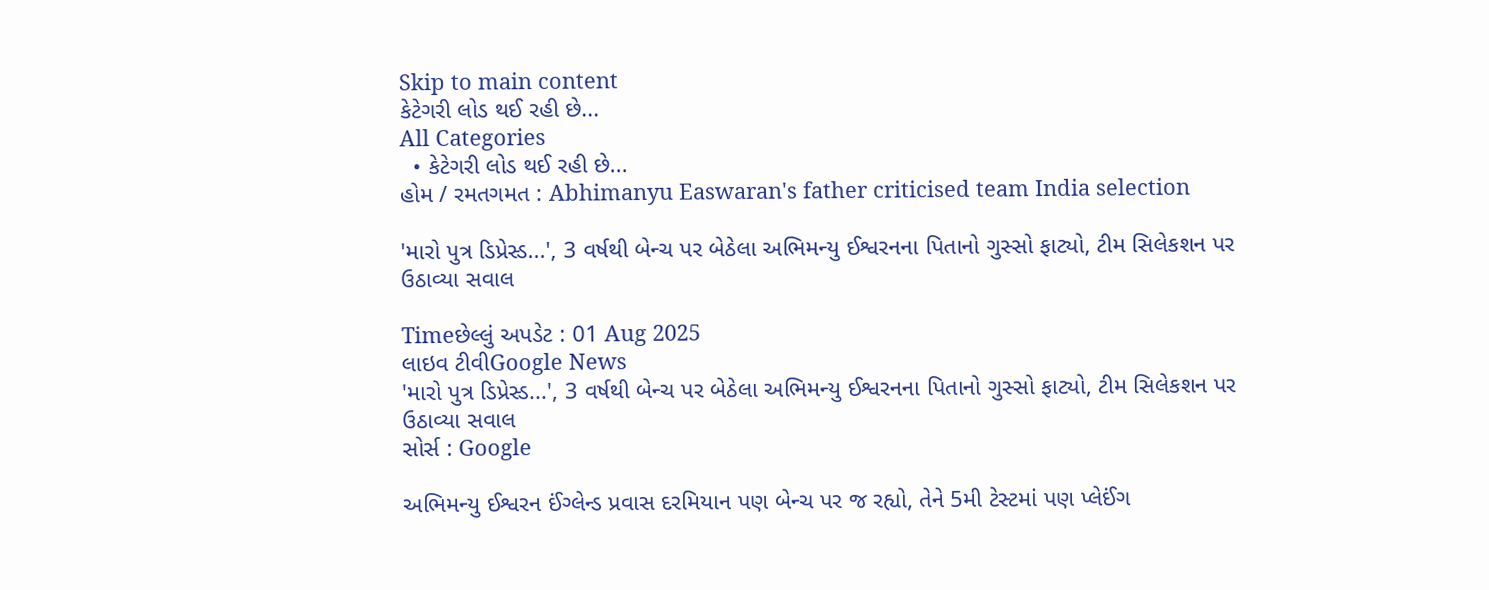Skip to main content
કેટેગરી લોડ થઈ રહી છે...
All Categories
  • કેટેગરી લોડ થઈ રહી છે...
હોમ / રમતગમત : Abhimanyu Easwaran's father criticised team India selection

'મારો પુત્ર ડિપ્રેસ્ડ...', 3 વર્ષથી બેન્ચ પર બેઠેલા અભિમન્યુ ઈશ્વરનના પિતાનો ગુસ્સો ફાટ્યો, ટીમ સિલેકશન પર ઉઠાવ્યા સવાલ

Timeછેલ્લું અપડેટ : 01 Aug 2025
લાઇવ ટીવીGoogle News
'મારો પુત્ર ડિપ્રેસ્ડ...', 3 વર્ષથી બેન્ચ પર બેઠેલા અભિમન્યુ ઈશ્વરનના પિતાનો ગુસ્સો ફાટ્યો, ટીમ સિલેકશન પર ઉઠાવ્યા સવાલ
સોર્સ : Google

અભિમન્યુ ઈશ્વરન ઈંગ્લેન્ડ પ્રવાસ દરમિયાન પણ બેન્ચ પર જ રહ્યો, તેને 5મી ટેસ્ટમાં પણ પ્લેઈંગ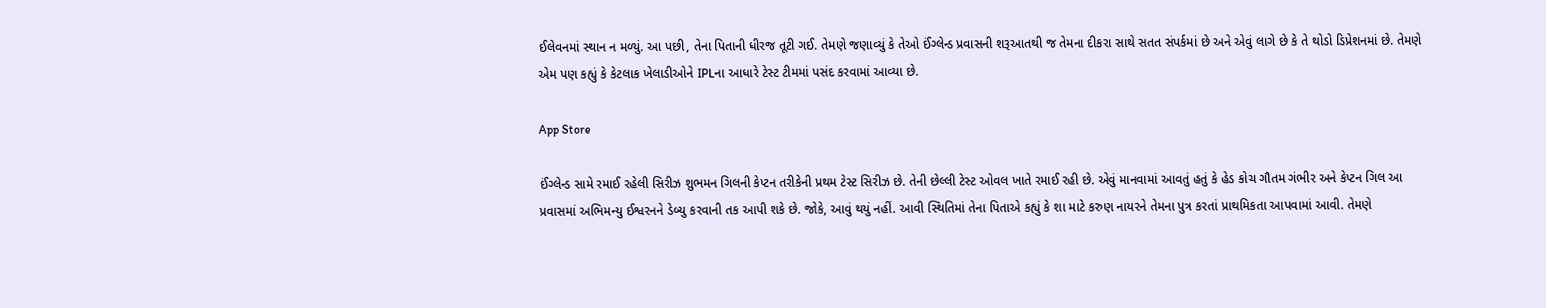ઈલેવનમાં સ્થાન ન મળ્યું. આ પછી, તેના પિતાની ધીરજ તૂટી ગઈ. તેમણે જણાવ્યું કે તેઓ ઈંગ્લેન્ડ પ્રવાસની શરૂઆતથી જ તેમના દીકરા સાથે સતત સંપર્કમાં છે અને એવું લાગે છે કે તે થોડો ડિપ્રેશનમાં છે. તેમણે એમ પણ કહ્યું કે કેટલાક ખેલાડીઓને IPLના આધારે ટેસ્ટ ટીમમાં પસંદ કરવામાં આવ્યા છે.

App Store

ઈંગ્લેન્ડ સામે રમાઈ રહેલી સિરીઝ શુભમન ગિલની કેપ્ટન તરીકેની પ્રથમ ટેસ્ટ સિરીઝ છે. તેની છેલ્લી ટેસ્ટ ઓવલ ખાતે રમાઈ રહી છે. એવું માનવામાં આવતું હતું કે હેડ કોચ ગૌતમ ગંભીર અને કેપ્ટન ગિલ આ પ્રવાસમાં અભિમન્યુ ઈશ્વરનને ડેબ્યુ કરવાની તક આપી શકે છે. જોકે, આવું થયું નહીં. આવી સ્થિતિમાં તેના પિતાએ કહ્યું કે શા માટે કરુણ નાયરને તેમના પુત્ર કરતાં પ્રાથમિકતા આપવામાં આવી. તેમણે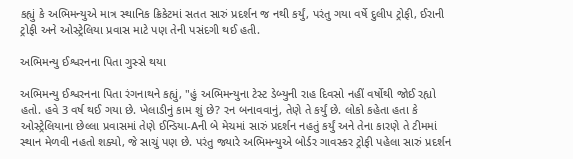કહ્યું કે અભિમન્યુએ માત્ર સ્થાનિક ક્રિકેટમાં સતત સારું પ્રદર્શન જ નથી કર્યું, પરંતુ ગયા વર્ષે દુલીપ ટ્રોફી, ઈરાની ટ્રોફી અને ઓસ્ટ્રેલિયા પ્રવાસ માટે પણ તેની પસંદગી થઈ હતી.

અભિમન્યુ ઈશ્વરનના પિતા ગુસ્સે થયા

અભિમન્યુ ઈશ્વરનના પિતા રંગનાથને કહ્યું, "હું અભિમન્યુના ટેસ્ટ ડેબ્યુની રાહ દિવસો નહીં વર્ષોથી જોઈ રહ્યો હતો. હવે 3 વર્ષ થઈ ગયા છે. ખેલાડીનું કામ શું છે? રન બનાવવાનું, તેણે તે કર્યું છે. લોકો કહેતા હતા કે ઓસ્ટ્રેલિયાના છેલ્લા પ્રવાસમાં તેણે ઈન્ડિયા-Aની બે મેચમાં સારું પ્રદર્શન નહતું કર્યું અને તેના કારણે તે ટીમમાં સ્થાન મેળવી નહતો શક્યો, જે સાચું પણ છે. પરંતુ જ્યારે અભિમન્યુએ બોર્ડર ગાવસ્કર ટ્રોફી પહેલા સારું પ્રદર્શન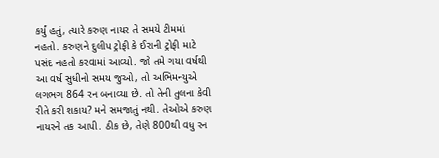કર્યું હતું, ત્યારે કરુણ નાયર તે સમયે ટીમમાં નહતો. કરુણને દુલીપ ટ્રોફી કે ઈરાની ટ્રોફી માટે પસંદ નહતો કરવામાં આવ્યો. જો તમે ગયા વર્ષથી આ વર્ષ સુધીનો સમય જુઓ, તો અભિમન્યુએ લગભગ 864 રન બનાવ્યા છે. તો તેની તુલના કેવી રીતે કરી શકાય? મને સમજાતું નથી. તેઓએ કરુણ નાયરને તક આપી. ઠીક છે, તેણે 800થી વધુ રન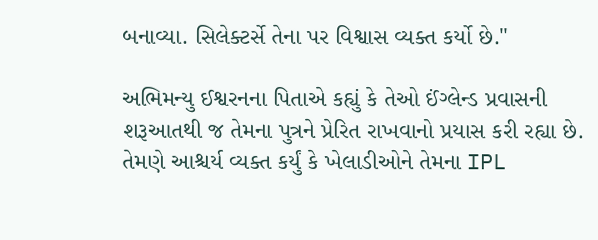બનાવ્યા. સિલેક્ટર્સે તેના પર વિશ્વાસ વ્યક્ત કર્યો છે."

અભિમન્યુ ઈશ્વરનના પિતાએ કહ્યું કે તેઓ ઈંગ્લેન્ડ પ્રવાસની શરૂઆતથી જ તેમના પુત્રને પ્રેરિત રાખવાનો પ્રયાસ કરી રહ્યા છે. તેમણે આશ્ચર્ય વ્યક્ત કર્યું કે ખેલાડીઓને તેમના IPL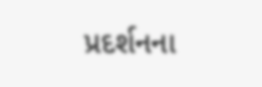પ્રદર્શનના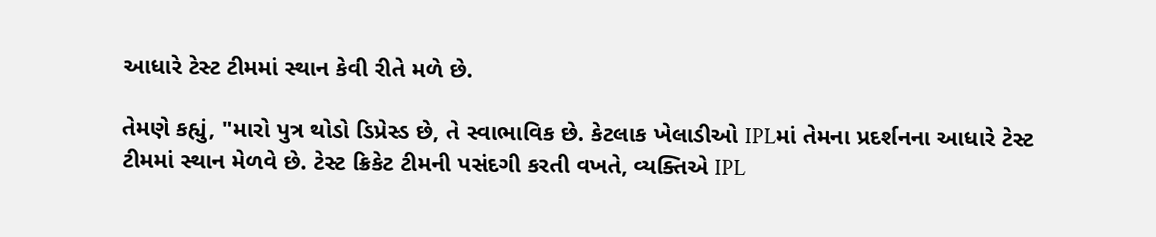આધારે ટેસ્ટ ટીમમાં સ્થાન કેવી રીતે મળે છે.

તેમણે કહ્યું, "મારો પુત્ર થોડો ડિપ્રેસ્ડ છે, તે સ્વાભાવિક છે. કેટલાક ખેલાડીઓ IPLમાં તેમના પ્રદર્શનના આધારે ટેસ્ટ ટીમમાં સ્થાન મેળવે છે. ટેસ્ટ ક્રિકેટ ટીમની પસંદગી કરતી વખતે, વ્યક્તિએ IPL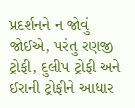પ્રદર્શનને ન જોવું જોઈએ, પરંતુ રણજી ટ્રોફી, દુલીપ ટ્રોફી અને ઈરાની ટ્રોફીને આધાર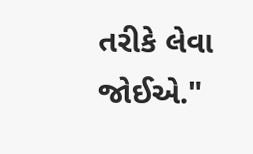તરીકે લેવા જોઈએ."